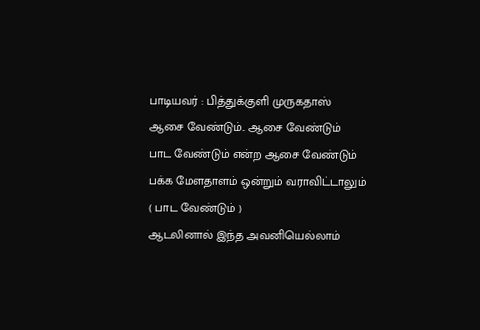பாடியவர் : பித்துக்குளி முருகதாஸ்
ஆசை வேண்டும்.. ஆசை வேண்டும்
பாட வேண்டும் என்ற ஆசை வேண்டும்
பக்க மேளதாளம் ஒன்றும் வராவிட்டாலும்
( பாட வேண்டும் )
ஆடலினால் இந்த அவனியெல்லாம்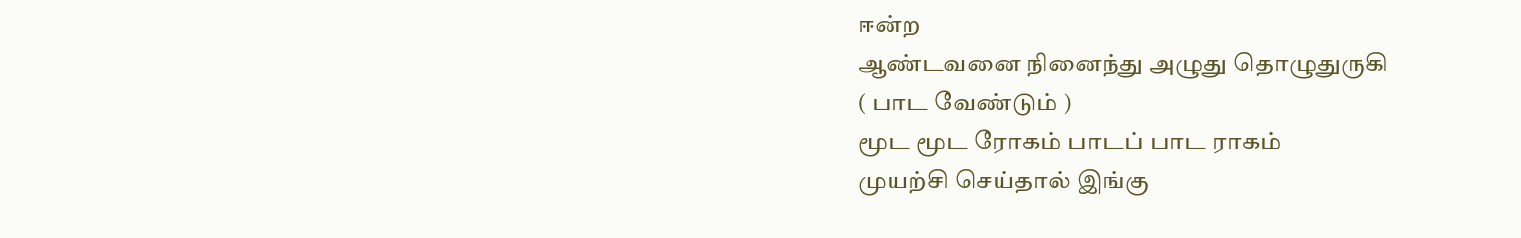ஈன்ற
ஆண்டவனை நினைந்து அழுது தொழுதுருகி
( பாட வேண்டும் )
மூட மூட ரோகம் பாடப் பாட ராகம்
முயற்சி செய்தால் இங்கு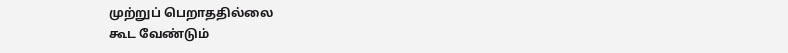முற்றுப் பெறாததில்லை
கூட வேண்டும்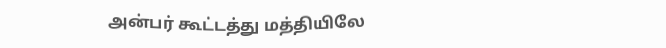அன்பர் கூட்டத்து மத்தியிலே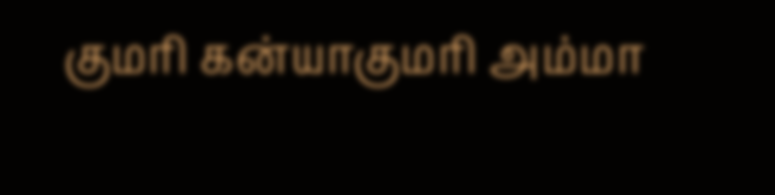குமரி கன்யாகுமரி அம்மா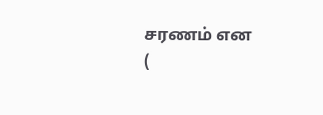சரணம் என
(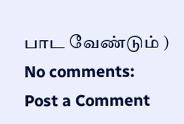பாட வேண்டும் )
No comments:
Post a Comment